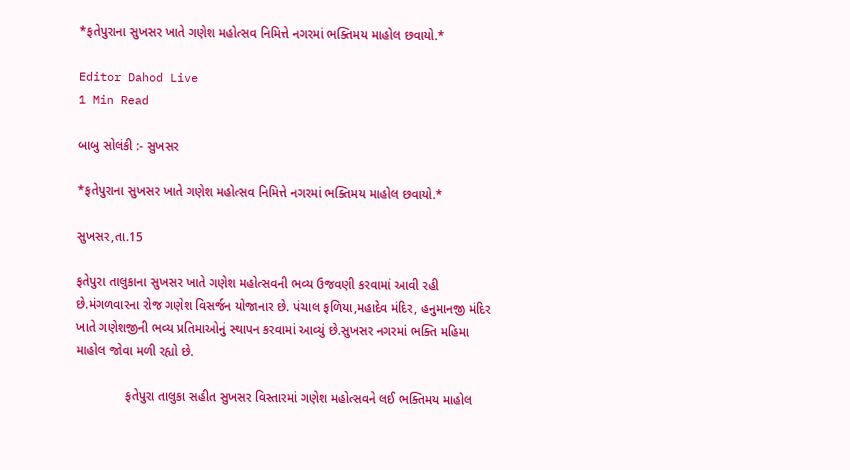*ફતેપુરાના સુખસર ખાતે ગણેશ મહોત્સવ નિમિત્તે નગરમાં ભક્તિમય માહોલ છવાયો.*

Editor Dahod Live
1 Min Read

બાબુ સોલંકી :- સુખસર

*ફતેપુરાના સુખસર ખાતે ગણેશ મહોત્સવ નિમિત્તે નગરમાં ભક્તિમય માહોલ છવાયો.*

સુખસર,તા.15

ફતેપુરા તાલુકાના સુખસર ખાતે ગણેશ મહોત્સવની ભવ્ય ઉજવણી કરવામાં આવી રહી છે.મંગળવારના રોજ ગણેશ વિસર્જન યોજાનાર છે. પંચાલ ફળિયા,મહાદેવ મંદિર, હનુમાનજી મંદિર ખાતે ગણેશજીની ભવ્ય પ્રતિમાઓનું સ્થાપન કરવામાં આવ્યું છે.સુખસર નગરમાં ભક્તિ મહિમા માહોલ જોવા મળી રહ્યો છે.

              ફતેપુરા તાલુકા સહીત સુખસર વિસ્તારમાં ગણેશ મહોત્સવને લઈ ભક્તિમય માહોલ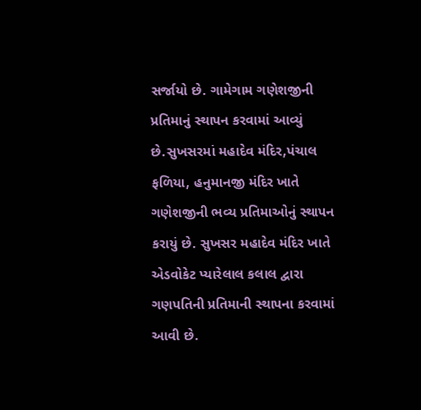સર્જાયો છે. ગામેગામ ગણેશજીની પ્રતિમાનું સ્થાપન કરવામાં આવ્યું છે.સુખસરમાં મહાદેવ મંદિર,પંચાલ ફળિયા, હનુમાનજી મંદિર ખાતે ગણેશજીની ભવ્ય પ્રતિમાઓનું સ્થાપન કરાયું છે. સુખસર મહાદેવ મંદિર ખાતે એડવોકેટ પ્યારેલાલ કલાલ દ્વારા ગણપતિની પ્રતિમાની સ્થાપના કરવામાં આવી છે.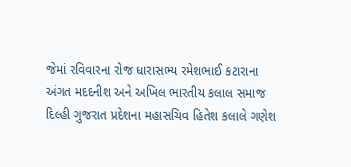જેમાં રવિવારના રોજ ધારાસભ્ય રમેશભાઈ કટારાના અંગત મદદનીશ અને અખિલ ભારતીય કલાલ સમાજ દિલ્હી ગુજરાત પ્રદેશના મહાસચિવ હિતેશ કલાલે ગણેશ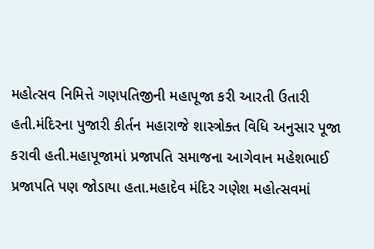મહોત્સવ નિમિત્તે ગણપતિજીની મહાપૂજા કરી આરતી ઉતારી હતી.મંદિરના પુજારી કીર્તન મહારાજે શાસ્ત્રોક્ત વિધિ અનુસાર પૂજા કરાવી હતી.મહાપૂજામાં પ્રજાપતિ સમાજના આગેવાન મહેશભાઈ પ્રજાપતિ પણ જોડાયા હતા.મહાદેવ મંદિર ગણેશ મહોત્સવમાં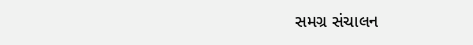સમગ્ર સંચાલન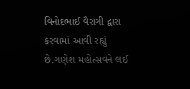વિનોદભાઈ વૈરાગી દ્વારા કરવામાં આવી રહ્યું છે.ગણેશ મહોત્સવને લઈ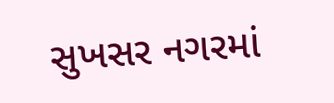સુખસર નગરમાં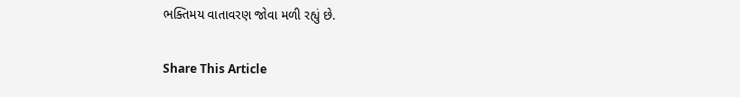ભક્તિમય વાતાવરણ જોવા મળી રહ્યું છે.

Share This Article